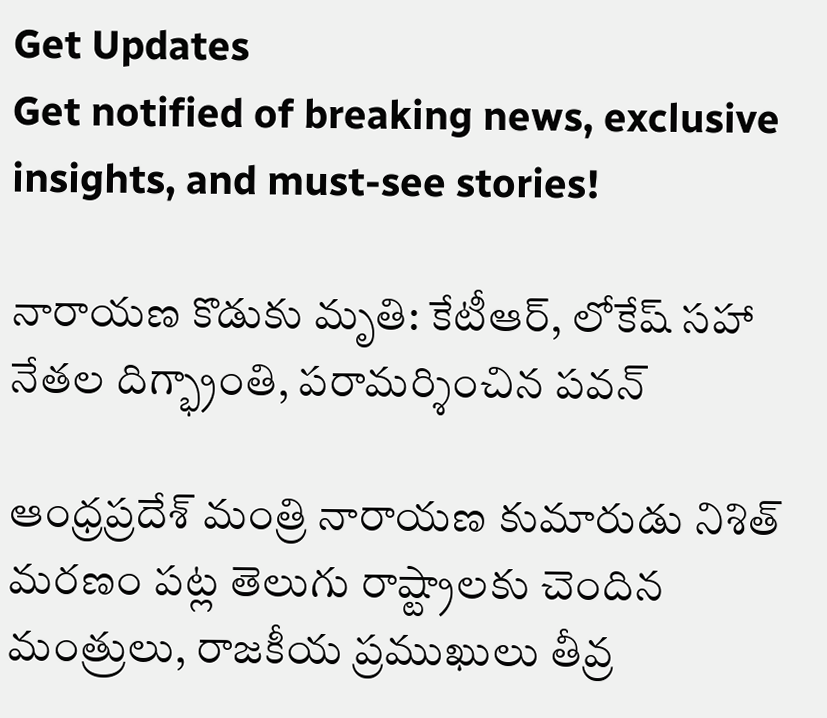Get Updates
Get notified of breaking news, exclusive insights, and must-see stories!

నారాయణ కొడుకు మృతి: కేటీఆర్, లోకేష్ సహా నేతల దిగ్భ్రాంతి, పరామర్శించిన పవన్

ఆంధ్రప్రదేశ్ మంత్రి నారాయణ కుమారుడు నిశిత్ మరణం పట్ల తెలుగు రాష్ట్రాలకు చెందిన మంత్రులు, రాజకీయ ప్రముఖులు తీవ్ర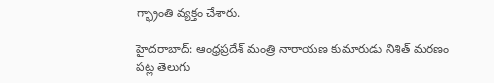గ్భ్రాంతి వ్యక్తం చేశారు.

హైదరాబాద్: ఆంధ్రప్రదేశ్ మంత్రి నారాయణ కుమారుడు నిశిత్ మరణం పట్ల తెలుగు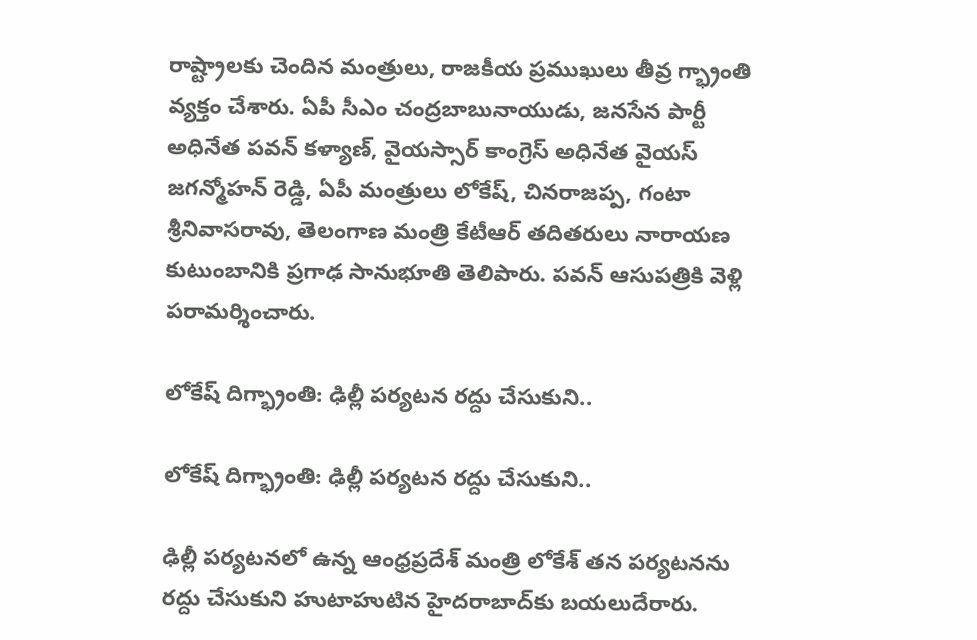రాష్ట్రాలకు చెందిన మంత్రులు, రాజకీయ ప్రముఖులు తీవ్ర గ్భ్రాంతి వ్యక్తం చేశారు. ఏపీ సీఎం చంద్రబాబునాయుడు, జనసేన పార్టీ అధినేత పవన్ కళ్యాణ్, వైయస్సార్ కాంగ్రెస్ అధినేత వైయస్ జగన్మోహన్ రెడ్డి, ఏపీ మంత్రులు లోకేష్, చినరాజప్ప, గంటా శ్రీనివాసరావు, తెలంగాణ మంత్రి కేటీఆర్ తదితరులు నారాయణ కుటుంబానికి ప్రగాఢ సానుభూతి తెలిపారు. పవన్ ఆసుపత్రికి వెళ్లి పరామర్శించారు.

లోకేష్ దిగ్భ్రాంతి: ఢిల్లీ పర్యటన రద్దు చేసుకుని..

లోకేష్ దిగ్భ్రాంతి: ఢిల్లీ పర్యటన రద్దు చేసుకుని..

ఢిల్లీ పర్యటనలో ఉన్న ఆంధ్రప్రదేశ్ మంత్రి లోకేశ్‌ తన పర్యటనను రద్దు చేసుకుని హుటాహుటిన హైదరాబాద్‌కు బయలుదేరారు.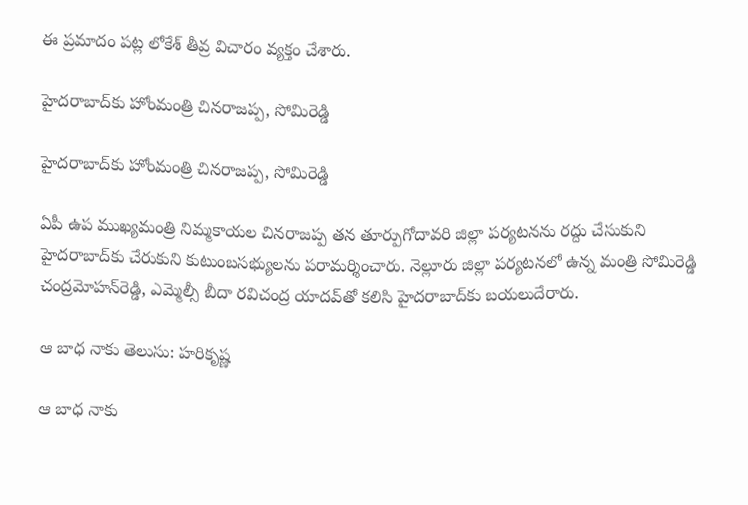ఈ ప్రమాదం పట్ల లోకేశ్‌ తీవ్ర విచారం వ్యక్తం చేశారు.

హైదరాబాద్‌కు హోంమంత్రి చినరాజప్ప, సోమిరెడ్డి

హైదరాబాద్‌కు హోంమంత్రి చినరాజప్ప, సోమిరెడ్డి

ఏపీ ఉప ముఖ్యమంత్రి నిమ్మకాయల చినరాజప్ప తన తూర్పుగోదావరి జిల్లా పర్యటనను రద్దు చేసుకుని హైదరాబాద్‌కు చేరుకుని కుటుంబసభ్యులను పరామర్శించారు. నెల్లూరు జిల్లా పర్యటనలో ఉన్న మంత్రి సోమిరెడ్డి చంద్రమోహన్‌రెడ్డి, ఎమ్మెల్సీ బీదా రవిచంద్ర యాదవ్‌తో కలిసి హైదరాబాద్‌కు బయలుదేరారు.

ఆ బాధ నాకు తెలుసు: హరికృష్ణ

ఆ బాధ నాకు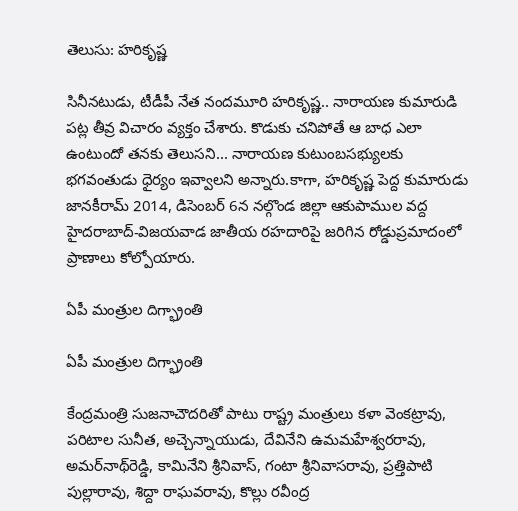తెలుసు: హరికృష్ణ

సినీనటుడు, టీడీపీ నేత నందమూరి హరికృష్ణ.. నారాయణ కుమారుడి పట్ల తీవ్ర విచారం వ్యక్తం చేశారు. కొడుకు చనిపోతే ఆ బాధ ఎలా ఉంటుందో తనకు తెలుసని... నారాయణ కుటుంబసభ్యులకు భగవంతుడు ధైర్యం ఇవ్వాలని అన్నారు.కాగా, హరికృష్ణ పెద్ద కుమారుడు జానకీరామ్‌ 2014, డిసెంబర్‌ 6న నల్గొండ జిల్లా ఆకుపాముల వద్ద హైదరాబాద్‌-విజయవాడ జాతీయ రహదారిపై జరిగిన రోడ్డుప్రమాదంలో ప్రాణాలు కోల్పోయారు.

ఏపీ మంత్రుల దిగ్భ్రాంతి

ఏపీ మంత్రుల దిగ్భ్రాంతి

కేంద్రమంత్రి సుజనాచౌదరితో పాటు రాష్ట్ర మంత్రులు కళా వెంకట్రావు, పరిటాల సునీత, అచ్చెన్నాయుడు, దేవినేని ఉమమహేశ్వరరావు, అమర్‌నాథ్‌రెడ్డి, కామినేని శ్రీనివాస్‌, గంటా శ్రీనివాసరావు, ప్రత్తిపాటి పుల్లారావు, శిద్దా రాఘవరావు, కొల్లు రవీంద్ర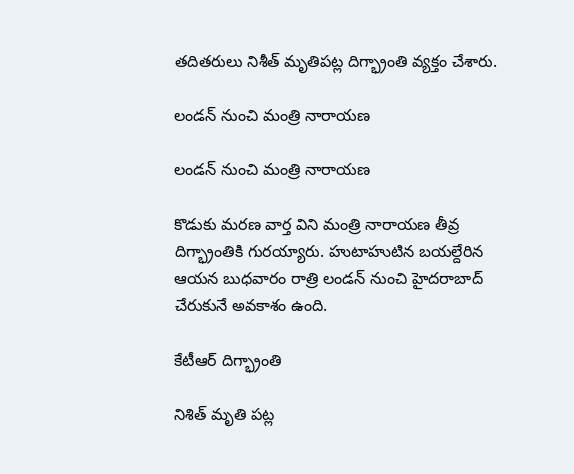తదితరులు నిశీత్‌ మృతిపట్ల దిగ్భ్రాంతి వ్యక్తం చేశారు.

లండన్ నుంచి మంత్రి నారాయణ

లండన్ నుంచి మంత్రి నారాయణ

కొడుకు మరణ వార్త విని మంత్రి నారాయణ తీవ్ర దిగ్భ్రాంతికి గురయ్యారు. హుటాహుటిన బయల్దేరిన ఆయన బుధవారం రాత్రి లండన్‌ నుంచి హైదరాబాద్‌ చేరుకునే అవకాశం ఉంది.

కేటీఆర్ దిగ్భ్రాంతి

నిశిత్ మృతి పట్ల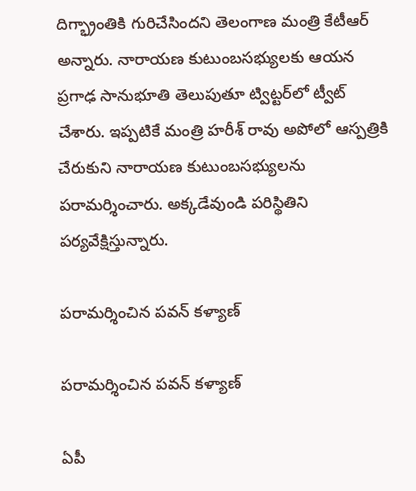దిగ్భ్రాంతికి గురిచేసిందని తెలంగాణ మంత్రి కేటీఆర్ అన్నారు. నారాయణ కుటుంబసభ్యులకు ఆయన ప్రగాఢ సానుభూతి తెలుపుతూ ట్విట్టర్‌లో ట్వీట్ చేశారు. ఇప్పటికే మంత్రి హరీశ్ రావు అపోలో ఆస్పత్రికి చేరుకుని నారాయణ కుటుంబసభ్యులను పరామర్శించారు. అక్కడేవుండి పరిస్థితిని పర్యవేక్షిస్తున్నారు.

పరామర్శించిన పవన్ కళ్యాణ్

పరామర్శించిన పవన్ కళ్యాణ్

ఏపీ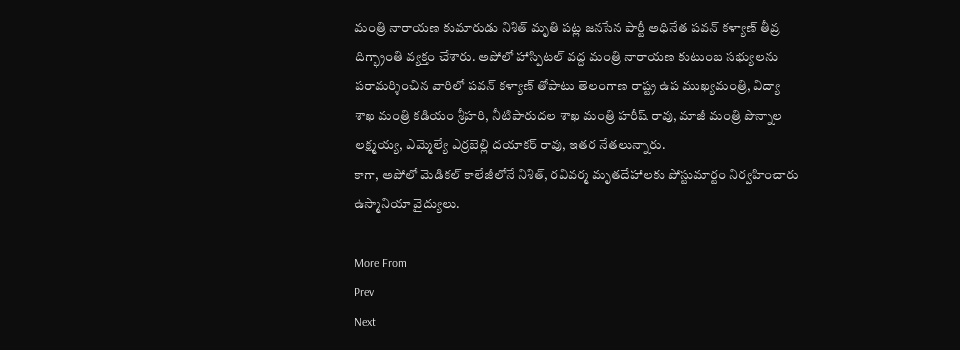మంత్రి నారాయణ కుమారుడు నిశిత్ మృతి పట్ల జనసేన పార్టీ అధినేత పవన్ కళ్యాణ్ తీవ్ర దిగ్భ్రాంతి వ్యక్తం చేశారు. అపోలో హాస్పిటల్ వద్ద మంత్రి నారాయణ కుటుంబ సభ్యులను పరామర్శించిన వారిలో పవన్ కళ్యాణ్ తోపాటు తెలంగాణ రాష్ట్ర ఉప ముఖ్యమంత్రి, విద్యా శాఖ మంత్రి కడియం శ్రీహరి, నీటిపారుదల శాఖ మంత్రి హరీష్ రావు, మాజీ మంత్రి పొన్నాల లక్ష్మయ్య, ఎమ్మెల్యే ఎర్రబెల్లి దయాకర్ రావు, ఇతర నేతలున్నారు.
కాగా, అపోలో మెడికల్ కాలేజీలోనే నిశిత్, రవివర్మ మృతదేహాలకు పోస్టుమార్టం నిర్వహించారు ఉస్మానియా వైద్యులు.

More From
Prev
Next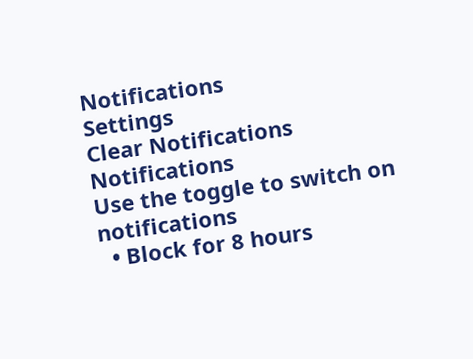Notifications
Settings
Clear Notifications
Notifications
Use the toggle to switch on notifications
  • Block for 8 hours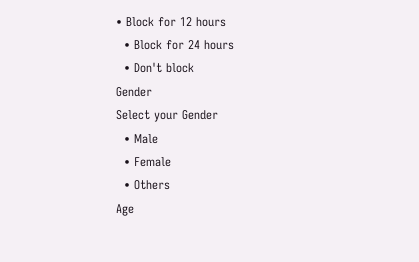• Block for 12 hours
  • Block for 24 hours
  • Don't block
Gender
Select your Gender
  • Male
  • Female
  • Others
Age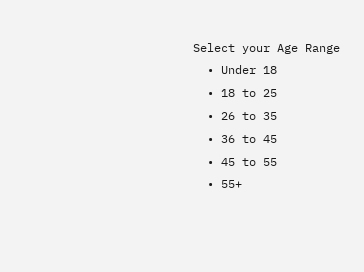Select your Age Range
  • Under 18
  • 18 to 25
  • 26 to 35
  • 36 to 45
  • 45 to 55
  • 55+